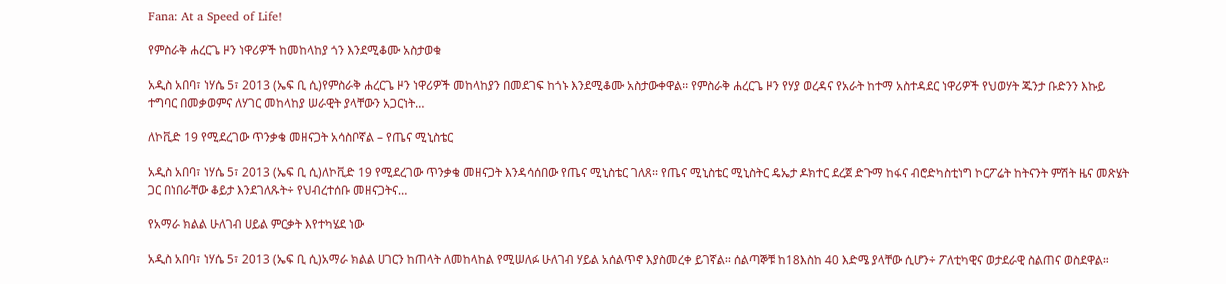Fana: At a Speed of Life!

የምስራቅ ሐረርጌ ዞን ነዋሪዎች ከመከላከያ ጎን እንደሚቆሙ አስታወቁ

አዲስ አበባ፣ ነሃሴ 5፣ 2013 (ኤፍ ቢ ሲ)የምስራቅ ሐረርጌ ዞን ነዋሪዎች መከላከያን በመደገፍ ከጎኑ እንደሚቆሙ አስታውቀዋል፡፡ የምስራቅ ሐረርጌ ዞን የሃያ ወረዳና የአራት ከተማ አስተዳደር ነዋሪዎች የህወሃት ጁንታ ቡድንን እኩይ ተግባር በመቃወምና ለሃገር መከላከያ ሠራዊት ያላቸውን አጋርነት…

ለኮቪድ 19 የሚደረገው ጥንቃቄ መዘናጋት አሳስቦኛል – የጤና ሚኒስቴር

አዲስ አበባ፣ ነሃሴ 5፣ 2013 (ኤፍ ቢ ሲ)ለኮቪድ 19 የሚደረገው ጥንቃቄ መዘናጋት እንዳሳሰበው የጤና ሚኒስቴር ገለጸ፡፡ የጤና ሚኒስቴር ሚኒስትር ዴኤታ ዶክተር ደረጀ ድጉማ ከፋና ብሮድካስቲነግ ኮርፖሬት ከትናንት ምሽት ዜና መጽሄት ጋር በነበራቸው ቆይታ እንደገለጹት÷ የህብረተሰቡ መዘናጋትና…

የአማራ ክልል ሁለገብ ሀይል ምርቃት እየተካሄደ ነው

አዲስ አበባ፣ ነሃሴ 5፣ 2013 (ኤፍ ቢ ሲ)አማራ ክልል ሀገርን ከጠላት ለመከላከል የሚሠለፉ ሁለገብ ሃይል አሰልጥኖ እያስመረቀ ይገኛል፡፡ ሰልጣኞቹ ከ18እስከ 40 እድሜ ያላቸው ሲሆን÷ ፖለቲካዊና ወታደራዊ ስልጠና ወስደዋል።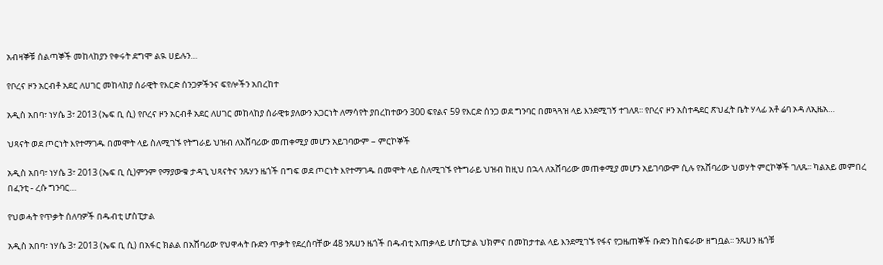አብዛኞቹ ሰልጣኞች መከላከያን የቀሩት ደግሞ ልዪ ሀይሉን…

የቦረና ዞን አርብቶ አደር ለሀገር መከላከያ ሰራዊት የእርድ ሰንጋዎችንና ፍየሎችን አበረከተ

አዲስ አበባ፣ ነሃሴ 3፣ 2013 (ኤፍ ቢ ሲ) የቦረና ዞን አርብቶ አደር ለሀገር መከላከያ ሰራዊቱ ያለውን አጋርነት ለማሳየት ያበረከተውን 300 ፍየልና 59 የእርድ ሰንጋ ወደ ግንባር በመጓጓዝ ላይ እንደሚገኝ ተገለጸ፡፡ የቦረና ዞን አስተዳደር ጽህፈት ቤት ሃላፊ አቶ ሬባ ኦዳ ለኢዜአ…

ህጻናት ወደ ጦርነት እየተማገዱ በመሞት ላይ ስለሚገኙ የትግራይ ህዝብ ለአሸባሪው መጠቀሚያ መሆን አይገባውም – ምርኮኞች

አዲስ አበባ፣ ነሃሴ 3፣ 2013 (ኤፍ ቢ ሲ)ምንም የማያውቁ ታዳጊ ህጻናትና ንጹሃን ዜጎች በግፍ ወደ ጦርነት እየተማገዱ በመሞት ላይ ስለሚገኙ የትግራይ ህዝብ ከዚህ በኋላ ለአሸባሪው መጠቀሚያ መሆን አይገባውም ሲሉ የአሸባሪው ህወሃት ምርኮኞች ገለጹ፡፡ ካልአይ መምበረ በፈንቲ - ረሱ ግንባር…

የህወሓት የጥቃት ሰለባዎች በዱብቲ ሆስፒታል

አዲስ አበባ፣ ነሃሴ 3፣ 2013 (ኤፍ ቢ ሲ) በአፋር ክልል በአሸባሪው የህዋሓት ቡድን ጥቃት የደረሰባቸው 48 ንጹሀን ዜጎች በዱብቲ አጠቃላይ ሆስፒታል ህክምና በመከታተል ላይ እንደሚገኙ የፋና የጋዜጠኞች ቡድን ከስፍራው ዘግቧል፡፡ ንጹሀን ዜጎቹ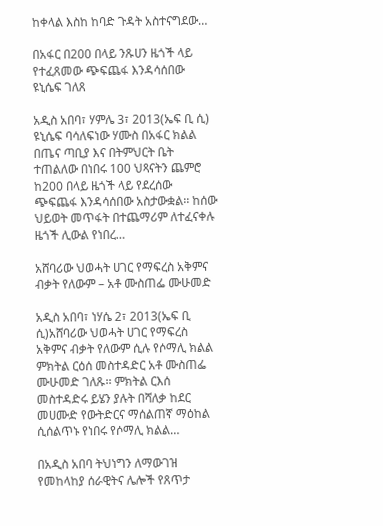ከቀላል እስከ ከባድ ጉዳት አስተናግደው…

በአፋር በ200 በላይ ንጹሀን ዜጎች ላይ የተፈጸመው ጭፍጨፋ እንዳሳሰበው ዩኒሴፍ ገለጸ

አዲስ አበባ፣ ሃምሌ 3፣ 2013(ኤፍ ቢ ሲ) ዩኒሴፍ ባሳለፍነው ሃሙስ በአፋር ክልል በጤና ጣቢያ እና በትምህርት ቤት ተጠልለው በነበሩ 100 ህጻናትን ጨምሮ ከ200 በላይ ዜጎች ላይ የደረሰው ጭፍጨፋ እንዳሳሰበው አስታውቋል፡፡ ከሰው ህይወት መጥፋት በተጨማሪም ለተፈናቀሉ ዜጎች ሊውል የነበረ…

አሸባሪው ህወሓት ሀገር የማፍረስ አቅምና ብቃት የለውም – አቶ ሙስጠፌ ሙሁመድ

አዲስ አበባ፣ ነሃሴ 2፣ 2013(ኤፍ ቢ ሲ)አሸባሪው ህወሓት ሀገር የማፍረስ አቅምና ብቃት የለውም ሲሉ የሶማሊ ክልል ምክትል ርዕሰ መስተዳድር አቶ ሙስጠፌ ሙሁመድ ገለጹ፡፡ ምክትል ርእሰ መስተዳድሩ ይሄን ያሉት በሻለቃ ከደር መሀሙድ የውትድርና ማሰልጠኛ ማዕከል ሲሰልጥኑ የነበሩ የሶማሊ ክልል…

በአዲስ አበባ ትህነግን ለማውገዝ የመከላከያ ሰራዊትና ሌሎች የጸጥታ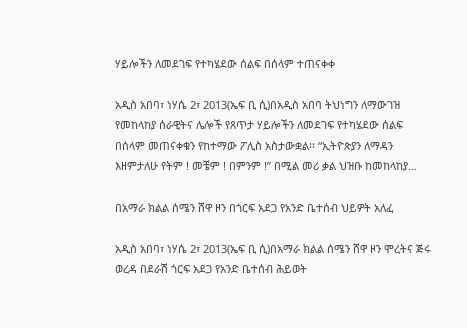ሃይሎችን ለመደገፍ የተካሄደው ሰልፍ በሰላም ተጠናቀቀ

አዲስ አበባ፣ ነሃሴ 2፣ 2013(ኤፍ ቢ ሲ)በአዲስ አበባ ትህነግን ለማውገዝ የመከላከያ ሰራዊትና ሌሎች የጸጥታ ሃይሎችን ለመደገፍ የተካሄደው ሰልፍ በሰላም መጠናቀቁን የከተማው ፖሊስ አስታውቋል፡፡ “ኢትዮጵያን ለማዳን እዘምታለሁ የትም ! መቼም ! በምንም !” በሚል መሪ ቃል ህዝቡ ከመከላከያ…

በአማራ ክልል ሰሜን ሸዋ ዞን በጎርፍ አደጋ የአንድ ቤተሰብ ህይዎት አለፈ

አዲስ አበባ፣ ነሃሴ 2፣ 2013(ኤፍ ቢ ሲ)በአማራ ክልል ሰሜን ሸዋ ዞን ሞረትና ጅሩ ወረዳ በደራሽ ጎርፍ አደጋ የአንድ ቤተሰብ ሕይወት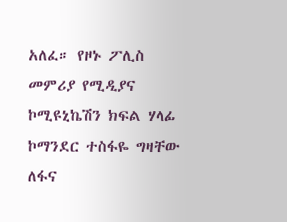አለፈ። የዞኑ ፖሊስ መምሪያ የሚዲያና ኮሚዩኒኬሽን ክፍል ሃላፊ ኮማንደር ተስፋዬ ግዛቸው ለፋና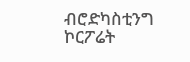ብሮድካስቲንግ ኮርፖሬት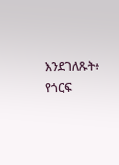እንደገለጹት፥ የጎርፍ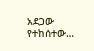አደጋው የተከሰተው…